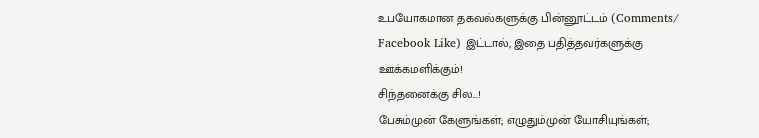உபயோகமான தகவல்களுக்கு பின்னூட்டம் (Comments/ Facebook Like) இட்டால், இதை பதித்தவர்களுக்கு ஊக்கமளிக்கும்!
சிந்தனைக்கு சில...!
பேசும்முன் கேளுங்கள்; எழுதும்முன் யோசியுங்கள்;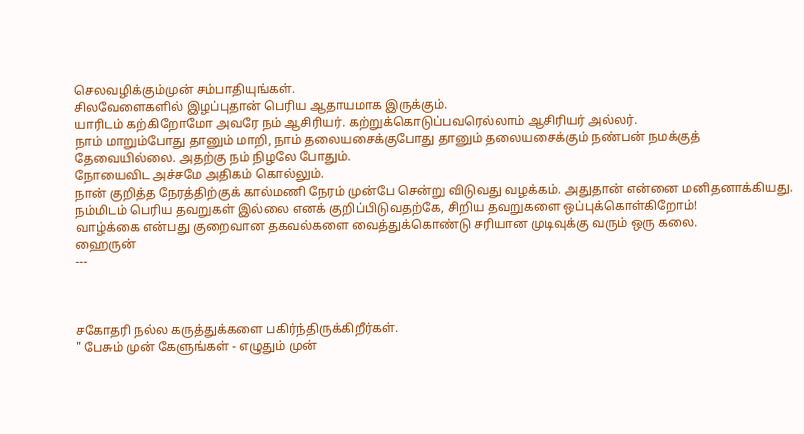செலவழிக்கும்முன் சம்பாதியுங்கள்.
சிலவேளைகளில் இழப்புதான் பெரிய ஆதாயமாக இருக்கும்.
யாரிடம் கற்கிறோமோ அவரே நம் ஆசிரியர். கற்றுக்கொடுப்பவரெல்லாம் ஆசிரியர் அல்லர்.
நாம் மாறும்போது தானும் மாறி, நாம் தலையசைக்குபோது தானும் தலையசைக்கும் நண்பன் நமக்குத் தேவையில்லை. அதற்கு நம் நிழலே போதும்.
நோயைவிட அச்சமே அதிகம் கொல்லும்.
நான் குறித்த நேரத்திற்குக் கால்மணி நேரம் முன்பே சென்று விடுவது வழக்கம். அதுதான் என்னை மனிதனாக்கியது.
நம்மிடம் பெரிய தவறுகள் இல்லை எனக் குறிப்பிடுவதற்கே, சிறிய தவறுகளை ஒப்புக்கொள்கிறோம்!
வாழ்க்கை என்பது குறைவான தகவல்களை வைத்துக்கொண்டு சரியான முடிவுக்கு வரும் ஒரு கலை.
ஹைருன்
---



சகோதரி நல்ல கருத்துக்களை பகிர்ந்திருக்கிறீர்கள்.
" பேசும் முன் கேளுங்கள் - எழுதும் முன்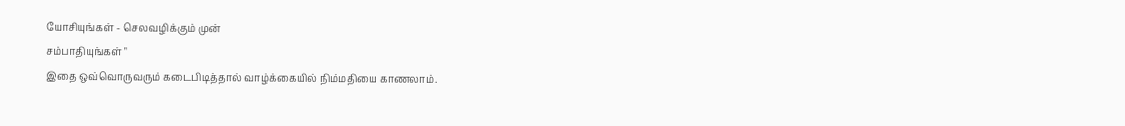யோசியுங்கள் - செலவழிக்கும் முன்
சம்பாதியுங்கள் "
இதை ஒவ்வொருவரும் கடைபிடித்தால் வாழ்க்கையில் நிம்மதியை காணலாம்.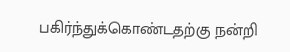பகிர்ந்துக்கொண்டதற்கு நன்றி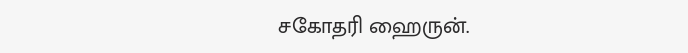சகோதரி ஹைருன்.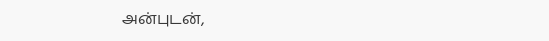அன்புடன்,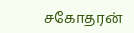சகோதரன்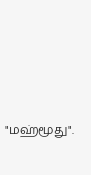"மஹ்மூது".